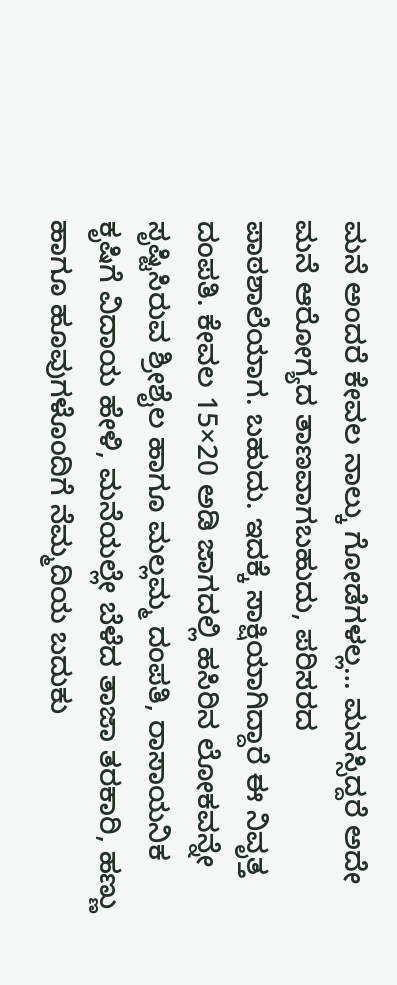ಮನೆ ಅಂದರೆ ಕೇವಲ ನಾಲ್ಕು ಗೋಡೆಗಳಲ್ಲ… ಮನಸ್ಸಿದ್ದರೆ ಅದೇ ಮನೆ ಆರೋಗ್ಯದ ತಾಣವಾಗಬಹುದು, ಪರಿಸರದ ಪಾಠಶಾಲೆಯಾಗ. ಬಹುದು. ಇದಕ್ಕೆ ಸಾಕ್ಷಿಯಾಗಿದ್ದಾರೆ ಈ ನಿವೃತ್ತ ದಂಪತಿ. ಕೇವಲ 15×20 ಅಡಿ ಜಾಗದಲ್ಲಿ ಹಸಿರಿನ ಲೋಕವನ್ನೇ ಸೃಷ್ಟಿಸಿರುವ ಶ್ರೀಶೈಲ ಹಾಗೂ ಮಲ್ಲಮ್ಮ ದಂಪತಿ, ರಾಸಾಯನಿಕ ಕೃಷಿಗೆ ವಿದಾಯ ಹೇಳಿ, ಮನೆಯಲ್ಲೇ ಬೆಳೆದ ತಾಜಾ ತರಕಾರಿ, ಹಣ್ಣು ಹಾಗೂ ಹೂವುಗಳೊಂದಿಗೆ ನೆಮ್ಮದಿಯ ಬದುಕು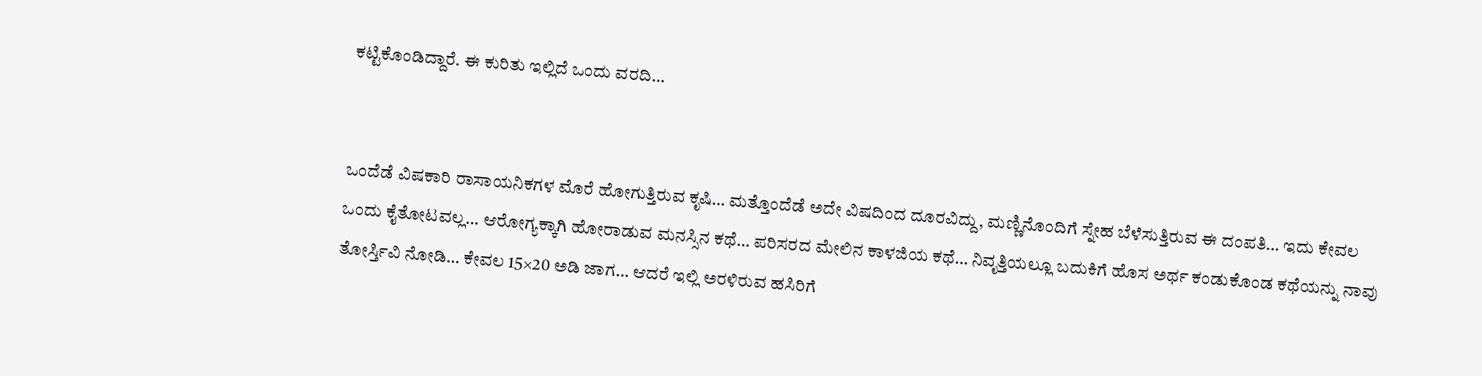ಕಟ್ಟಿಕೊಂಡಿದ್ದಾರೆ. ಈ ಕುರಿತು ಇಲ್ಲಿದೆ ಒಂದು ವರದಿ…


ಒಂದೆಡೆ ವಿಷಕಾರಿ ರಾಸಾಯನಿಕಗಳ ಮೊರೆ ಹೋಗುತ್ತಿರುವ ಕೃಷಿ… ಮತ್ತೊಂದೆಡೆ ಅದೇ ವಿಷದಿಂದ ದೂರವಿದ್ದು, ಮಣ್ಣಿನೊಂದಿಗೆ ಸ್ನೇಹ ಬೆಳೆಸುತ್ತಿರುವ ಈ ದಂಪತಿ… ಇದು ಕೇವಲ ಒಂದು ಕೈತೋಟವಲ್ಲ… ಆರೋಗ್ಯಕ್ಕಾಗಿ ಹೋರಾಡುವ ಮನಸ್ಸಿನ ಕಥೆ… ಪರಿಸರದ ಮೇಲಿನ ಕಾಳಜಿಯ ಕಥೆ… ನಿವೃತ್ತಿಯಲ್ಲೂ ಬದುಕಿಗೆ ಹೊಸ ಅರ್ಥ ಕಂಡುಕೊಂಡ ಕಥೆಯನ್ನು ನಾವು ತೋರ್ಸ್ತಿವಿ ನೋಡಿ… ಕೇವಲ 15×20 ಅಡಿ ಜಾಗ… ಆದರೆ ಇಲ್ಲಿ ಅರಳಿರುವ ಹಸಿರಿಗೆ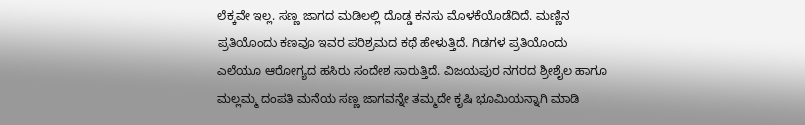ಲೆಕ್ಕವೇ ಇಲ್ಲ. ಸಣ್ಣ ಜಾಗದ ಮಡಿಲಲ್ಲಿ ದೊಡ್ಡ ಕನಸು ಮೊಳಕೆಯೊಡೆದಿದೆ. ಮಣ್ಣಿನ ಪ್ರತಿಯೊಂದು ಕಣವೂ ಇವರ ಪರಿಶ್ರಮದ ಕಥೆ ಹೇಳುತ್ತಿದೆ. ಗಿಡಗಳ ಪ್ರತಿಯೊಂದು ಎಲೆಯೂ ಆರೋಗ್ಯದ ಹಸಿರು ಸಂದೇಶ ಸಾರುತ್ತಿದೆ. ವಿಜಯಪುರ ನಗರದ ಶ್ರೀಶೈಲ ಹಾಗೂ ಮಲ್ಲಮ್ಮ ದಂಪತಿ ಮನೆಯ ಸಣ್ಣ ಜಾಗವನ್ನೇ ತಮ್ಮದೇ ಕೃಷಿ ಭೂಮಿಯನ್ನಾಗಿ ಮಾಡಿ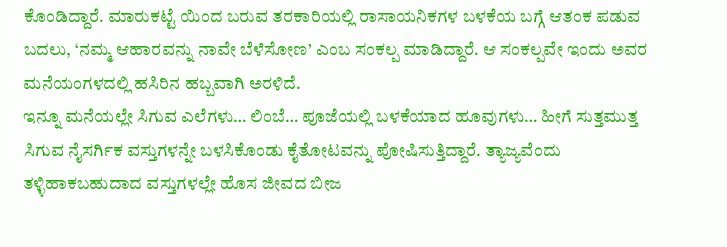ಕೊಂಡಿದ್ದಾರೆ. ಮಾರುಕಟ್ಟೆ ಯಿಂದ ಬರುವ ತರಕಾರಿಯಲ್ಲಿ ರಾಸಾಯನಿಕಗಳ ಬಳಕೆಯ ಬಗ್ಗೆ ಆತಂಕ ಪಡುವ ಬದಲು, ‘ನಮ್ಮ ಆಹಾರವನ್ನು ನಾವೇ ಬೆಳೆಸೋಣ’ ಎಂಬ ಸಂಕಲ್ಪ ಮಾಡಿದ್ದಾರೆ. ಆ ಸಂಕಲ್ಪವೇ ಇಂದು ಅವರ ಮನೆಯಂಗಳದಲ್ಲಿ ಹಸಿರಿನ ಹಬ್ಬವಾಗಿ ಅರಳಿದೆ.
ಇನ್ನೂ ಮನೆಯಲ್ಲೇ ಸಿಗುವ ಎಲೆಗಳು… ಲಿಂಬೆ… ಪೂಜೆಯಲ್ಲಿ ಬಳಕೆಯಾದ ಹೂವುಗಳು… ಹೀಗೆ ಸುತ್ತಮುತ್ತ ಸಿಗುವ ನೈಸರ್ಗಿಕ ವಸ್ತುಗಳನ್ನೇ ಬಳಸಿಕೊಂಡು ಕೈತೋಟವನ್ನು ಪೋಷಿಸುತ್ತಿದ್ದಾರೆ. ತ್ಯಾಜ್ಯವೆಂದು ತಳ್ಳಿಹಾಕಬಹುದಾದ ವಸ್ತುಗಳಲ್ಲೇ ಹೊಸ ಜೀವದ ಬೀಜ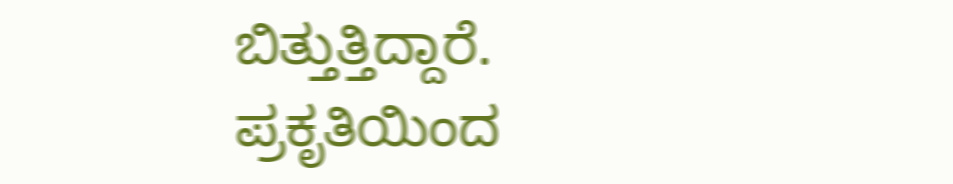ಬಿತ್ತುತ್ತಿದ್ದಾರೆ. ಪ್ರಕೃತಿಯಿಂದ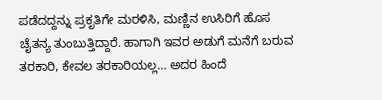ಪಡೆದದ್ದನ್ನು ಪ್ರಕೃತಿಗೇ ಮರಳಿಸಿ, ಮಣ್ಣಿನ ಉಸಿರಿಗೆ ಹೊಸ ಚೈತನ್ಯ ತುಂಬುತ್ತಿದ್ದಾರೆ. ಹಾಗಾಗಿ ಇವರ ಅಡುಗೆ ಮನೆಗೆ ಬರುವ ತರಕಾರಿ, ಕೇವಲ ತರಕಾರಿಯಲ್ಲ… ಅದರ ಹಿಂದೆ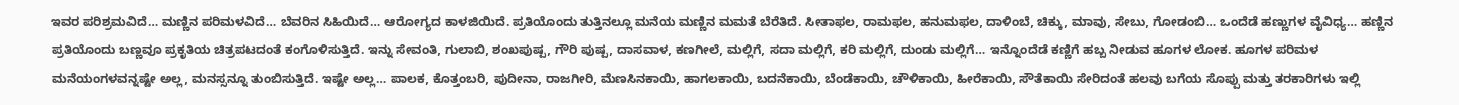ಇವರ ಪರಿಶ್ರಮವಿದೆ… ಮಣ್ಣಿನ ಪರಿಮಳವಿದೆ… ಬೆವರಿನ ಸಿಹಿಯಿದೆ… ಆರೋಗ್ಯದ ಕಾಳಜಿಯಿದೆ. ಪ್ರತಿಯೊಂದು ತುತ್ತಿನಲ್ಲೂ ಮನೆಯ ಮಣ್ಣಿನ ಮಮತೆ ಬೆರೆತಿದೆ. ಸೀತಾಫಲ, ರಾಮಫಲ, ಹನುಮಫಲ, ದಾಳಿಂಬೆ, ಚಿಕ್ಕು, ಮಾವು, ಸೇಬು, ಗೋಡಂಬಿ… ಒಂದೆಡೆ ಹಣ್ಣುಗಳ ವೈವಿಧ್ಯ… ಹಣ್ಣಿನ ಪ್ರತಿಯೊಂದು ಬಣ್ಣವೂ ಪ್ರಕೃತಿಯ ಚಿತ್ರಪಟದಂತೆ ಕಂಗೊಳಿಸುತ್ತಿದೆ. ಇನ್ನು ಸೇವಂತಿ, ಗುಲಾಬಿ, ಶಂಖಪುಷ್ಪ, ಗೌರಿ ಪುಷ್ಪ, ದಾಸವಾಳ, ಕಣಗೀಲೆ, ಮಲ್ಲಿಗೆ, ಸದಾ ಮಲ್ಲಿಗೆ, ಕರಿ ಮಲ್ಲಿಗೆ, ದುಂಡು ಮಲ್ಲಿಗೆ… ಇನ್ನೊಂದೆಡೆ ಕಣ್ಣಿಗೆ ಹಬ್ಬ ನೀಡುವ ಹೂಗಳ ಲೋಕ. ಹೂಗಳ ಪರಿಮಳ ಮನೆಯಂಗಳವನ್ನಷ್ಟೇ ಅಲ್ಲ, ಮನಸ್ಸನ್ನೂ ತುಂಬಿಸುತ್ತಿದೆ. ಇಷ್ಟೇ ಅಲ್ಲ… ಪಾಲಕ, ಕೊತ್ತಂಬರಿ, ಪುದೀನಾ, ರಾಜಗೀರಿ, ಮೆಣಸಿನಕಾಯಿ, ಹಾಗಲಕಾಯಿ, ಬದನೆಕಾಯಿ, ಬೆಂಡೆಕಾಯಿ, ಚೌಳಿಕಾಯಿ, ಹೀರೆಕಾಯಿ, ಸೌತೆಕಾಯಿ ಸೇರಿದಂತೆ ಹಲವು ಬಗೆಯ ಸೊಪ್ಪು ಮತ್ತು ತರಕಾರಿಗಳು ಇಲ್ಲಿ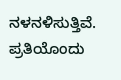ನಳನಳಿಸುತ್ತಿವೆ. ಪ್ರತಿಯೊಂದು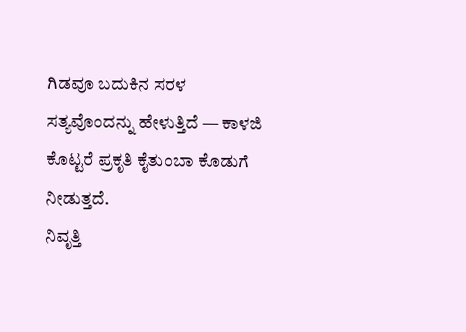ಗಿಡವೂ ಬದುಕಿನ ಸರಳ ಸತ್ಯವೊಂದನ್ನು ಹೇಳುತ್ತಿದೆ — ಕಾಳಜಿ ಕೊಟ್ಟರೆ ಪ್ರಕೃತಿ ಕೈತುಂಬಾ ಕೊಡುಗೆ ನೀಡುತ್ತದೆ.
ನಿವೃತ್ತಿ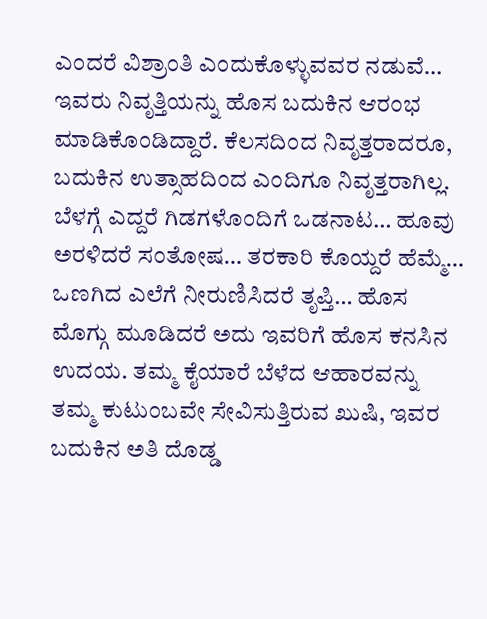ಎಂದರೆ ವಿಶ್ರಾಂತಿ ಎಂದುಕೊಳ್ಳುವವರ ನಡುವೆ… ಇವರು ನಿವೃತ್ತಿಯನ್ನು ಹೊಸ ಬದುಕಿನ ಆರಂಭ ಮಾಡಿಕೊಂಡಿದ್ದಾರೆ. ಕೆಲಸದಿಂದ ನಿವೃತ್ತರಾದರೂ, ಬದುಕಿನ ಉತ್ಸಾಹದಿಂದ ಎಂದಿಗೂ ನಿವೃತ್ತರಾಗಿಲ್ಲ. ಬೆಳಗ್ಗೆ ಎದ್ದರೆ ಗಿಡಗಳೊಂದಿಗೆ ಒಡನಾಟ… ಹೂವು ಅರಳಿದರೆ ಸಂತೋಷ… ತರಕಾರಿ ಕೊಯ್ದರೆ ಹೆಮ್ಮೆ… ಒಣಗಿದ ಎಲೆಗೆ ನೀರುಣಿಸಿದರೆ ತೃಪ್ತಿ… ಹೊಸ ಮೊಗ್ಗು ಮೂಡಿದರೆ ಅದು ಇವರಿಗೆ ಹೊಸ ಕನಸಿನ ಉದಯ. ತಮ್ಮ ಕೈಯಾರೆ ಬೆಳೆದ ಆಹಾರವನ್ನು ತಮ್ಮ ಕುಟುಂಬವೇ ಸೇವಿಸುತ್ತಿರುವ ಖುಷಿ, ಇವರ ಬದುಕಿನ ಅತಿ ದೊಡ್ಡ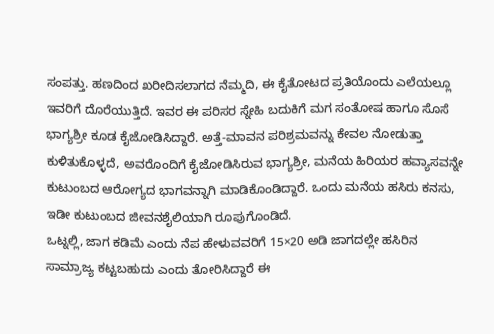ಸಂಪತ್ತು. ಹಣದಿಂದ ಖರೀದಿಸಲಾಗದ ನೆಮ್ಮದಿ, ಈ ಕೈತೋಟದ ಪ್ರತಿಯೊಂದು ಎಲೆಯಲ್ಲೂ ಇವರಿಗೆ ದೊರೆಯುತ್ತಿದೆ. ಇವರ ಈ ಪರಿಸರ ಸ್ನೇಹಿ ಬದುಕಿಗೆ ಮಗ ಸಂತೋಷ ಹಾಗೂ ಸೊಸೆ ಭಾಗ್ಯಶ್ರೀ ಕೂಡ ಕೈಜೋಡಿಸಿದ್ದಾರೆ. ಅತ್ತೆ-ಮಾವನ ಪರಿಶ್ರಮವನ್ನು ಕೇವಲ ನೋಡುತ್ತಾ ಕುಳಿತುಕೊಳ್ಳದೆ, ಅವರೊಂದಿಗೆ ಕೈಜೋಡಿಸಿರುವ ಭಾಗ್ಯಶ್ರೀ, ಮನೆಯ ಹಿರಿಯರ ಹವ್ಯಾಸವನ್ನೇ ಕುಟುಂಬದ ಆರೋಗ್ಯದ ಭಾಗವನ್ನಾಗಿ ಮಾಡಿಕೊಂಡಿದ್ದಾರೆ. ಒಂದು ಮನೆಯ ಹಸಿರು ಕನಸು, ಇಡೀ ಕುಟುಂಬದ ಜೀವನಶೈಲಿಯಾಗಿ ರೂಪುಗೊಂಡಿದೆ.
ಒಟ್ನಲ್ಲಿ, ಜಾಗ ಕಡಿಮೆ ಎಂದು ನೆಪ ಹೇಳುವವರಿಗೆ 15×20 ಅಡಿ ಜಾಗದಲ್ಲೇ ಹಸಿರಿನ ಸಾಮ್ರಾಜ್ಯ ಕಟ್ಟಬಹುದು ಎಂದು ತೋರಿಸಿದ್ದಾರೆ ಈ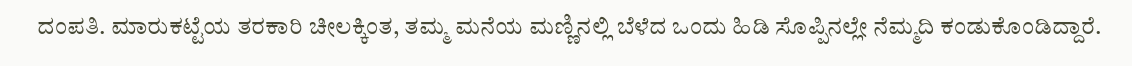ದಂಪತಿ. ಮಾರುಕಟ್ಟೆಯ ತರಕಾರಿ ಚೀಲಕ್ಕಿಂತ, ತಮ್ಮ ಮನೆಯ ಮಣ್ಣಿನಲ್ಲಿ ಬೆಳೆದ ಒಂದು ಹಿಡಿ ಸೊಪ್ಪಿನಲ್ಲೇ ನೆಮ್ಮದಿ ಕಂಡುಕೊಂಡಿದ್ದಾರೆ.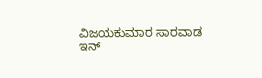ವಿಜಯಕುಮಾರ ಸಾರವಾಡ
ಇನ್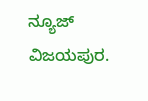ನ್ಯೂಜ್
ವಿಜಯಪುರ.